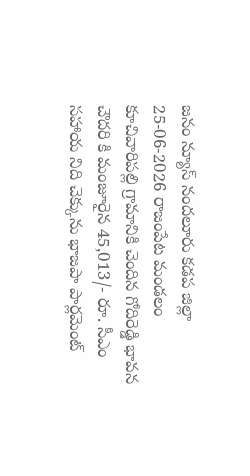జనం న్యూస్ నందలూరు కడప జిల్లా 25-06-2026 రాజంపేట మండలం కూచివారిపల్లి గ్రామానికి చెందిన గోదిరెడ్డి భావన చౌదరి కి మంజూరైన 45,013/- రూ. సీఎం సహాయ నిది చెక్కును భాజపా పార్లమెంట్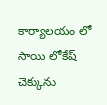కార్యాలయం లో సాయి లోకేష్ చెక్కును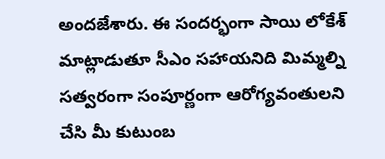అందజేశారు. ఈ సందర్భంగా సాయి లోకేశ్ మాట్లాడుతూ సీఎం సహాయనిది మిమ్మల్ని సత్వరంగా సంపూర్ణంగా ఆరోగ్యవంతులని చేసి మీ కుటుంబ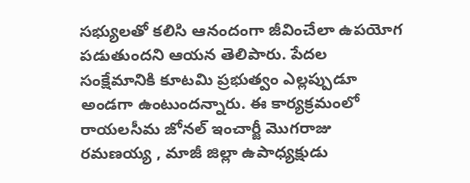సభ్యులతో కలిసి ఆనందంగా జీవించేలా ఉపయోగ పడుతుందని ఆయన తెలిపారు. పేదల సంక్షేమానికి కూటమి ప్రభుత్వం ఎల్లప్పుడూ అండగా ఉంటుందన్నారు. ఈ కార్యక్రమంలో రాయలసీమ జోనల్ ఇంచార్జీ మొగరాజు రమణయ్య , మాజీ జిల్లా ఉపాధ్యక్షుడు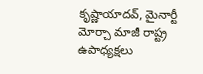కృష్ణాయాదవ్, మైనార్టీ మోర్చా మాజీ రాష్ట్ర ఉపాధ్యక్షలు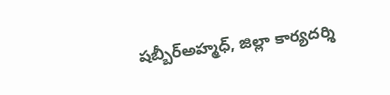షబ్బీర్అహ్మధ్, జిల్లా కార్యదర్శి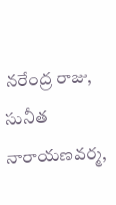నరేంద్ర రాజు, సునీత నారాయణవర్మ,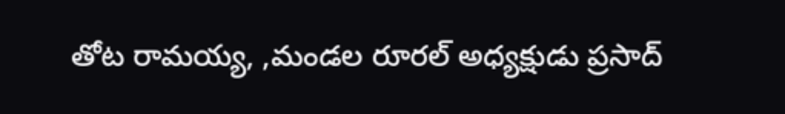తోట రామయ్య, ,మండల రూరల్ అధ్యక్షుడు ప్రసాద్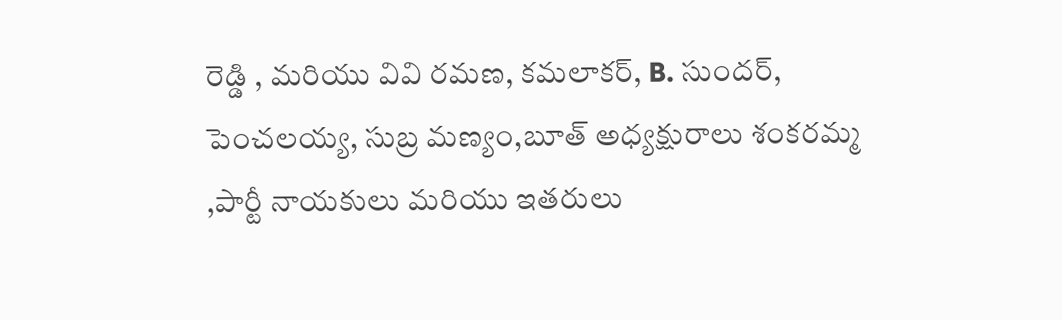రెడ్డి , మరియు వివి రమణ, కమలాకర్, B. సుందర్, పెంచలయ్య, సుబ్ర మణ్యం,బూత్ అధ్యక్షురాలు శంకరమ్మ ,పార్టీ నాయకులు మరియు ఇతరులు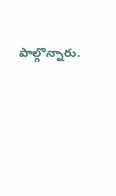పాల్గొన్నారు.